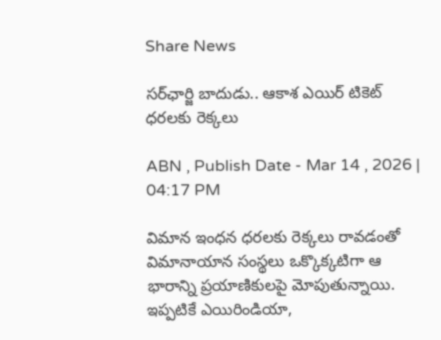Share News

సర్‌ఛార్జి బాదుడు.. ఆకాశ ఎయిర్ టికెట్ ధరలకు రెక్కలు

ABN , Publish Date - Mar 14 , 2026 | 04:17 PM

విమాన ఇంధన ధరలకు రెక్కలు రావడంతో విమానాయాన సంస్థలు ఒక్కొక్కటిగా ఆ భారాన్ని ప్రయాణికులపై మోపుతున్నాయి. ఇప్పటికే ఎయిరిండియా,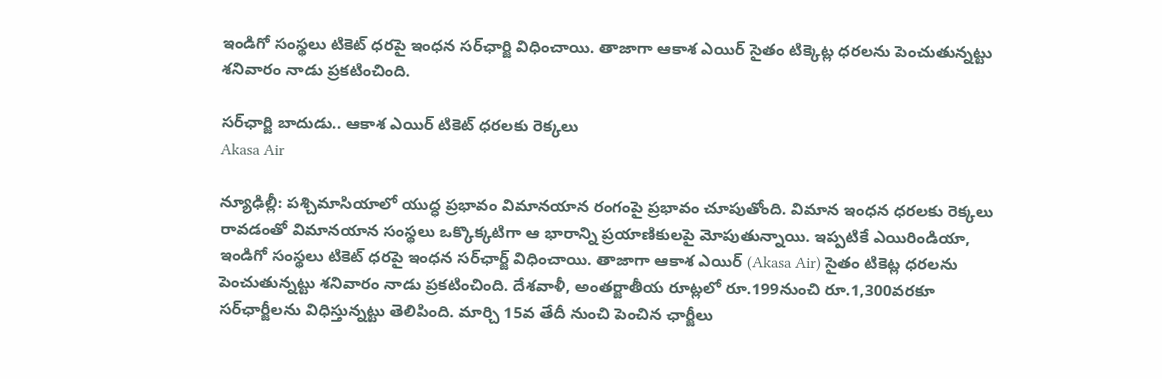ఇండిగో సంస్థలు టికెట్ ధరపై ఇంధన సర్‌ఛార్జి విధించాయి. తాజాగా ఆకాశ ఎయిర్ సైతం టిక్కెట్ల ధరలను పెంచుతున్నట్టు శనివారం నాడు ప్రకటించింది.

సర్‌ఛార్జి బాదుడు.. ఆకాశ ఎయిర్ టికెట్ ధరలకు రెక్కలు
Akasa Air

న్యూఢిల్లీ: పశ్చిమాసియాలో యుద్ధ ప్రభావం విమానయాన రంగంపై ప్రభావం చూపుతోంది. విమాన ఇంధన ధరలకు రెక్కలు రావడంతో విమానయాన సంస్థలు ఒక్కొక్కటిగా ఆ భారాన్ని ప్రయాణికులపై మోపుతున్నాయి. ఇప్పటికే ఎయిరిండియా, ఇండిగో సంస్థలు టికెట్ ధరపై ఇంధన సర్‌ఛార్జ్ విధించాయి. తాజాగా ఆకాశ ఎయిర్ (Akasa Air) సైతం టికెట్ల ధరలను పెంచుతున్నట్టు శనివారం నాడు ప్రకటించింది. దేశవాళీ, అంతర్జాతీయ రూట్లలో రూ.199నుంచి రూ.1,300వరకూ సర్‌ఛార్జీలను విధిస్తున్నట్టు తెలిపింది. మార్చి 15వ తేదీ నుంచి పెంచిన ఛార్జీలు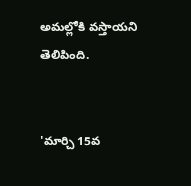అమల్లోకి వస్తాయని తెలిపింది.


'మార్చి 15వ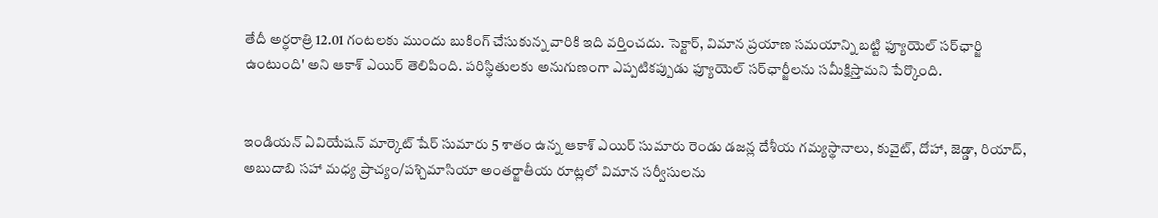తేదీ అర్ధరాత్రి 12.01 గంటలకు ముందు బుకింగ్ చేసుకున్న వారికి ఇది వర్తించదు. సెక్టార్, విమాన ప్రయాణ సమయాన్ని బట్టి ఫ్యూయెల్ సర్‌ఛార్జి ఉంటుంది' అని ఆకాశ్ ఎయిర్ తెలిపింది. పరిస్థితులకు అనుగుణంగా ఎప్పటికప్పుడు ఫ్యూయెల్ సర్‌ఛార్జీలను సమీక్షిస్తామని పేర్కొంది.


ఇండియన్ ఏవియేషన్ మార్కెట్‌ షేర్‌ సుమారు 5 శాతం ఉన్న ఆకాశ్ ఎయిర్ సుమారు రెండు డజన్ల దేశీయ గమ్యస్థానాలు, కువైట్, దోహా, జెడ్డా, రియాద్, అబుదాబి సహా మధ్య ప్రాచ్యం/పశ్చిమాసియా అంతర్జాతీయ రూట్లలో విమాన సర్వీసులను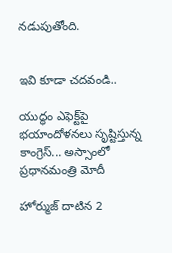నడుపుతోంది.


ఇవి కూడా చదవండి..

యుద్ధం ఎఫెక్ట్‌పై భయాందోళనలు సృష్టిస్తున్న కాంగ్రెస్... అస్సాంలో ప్రధానమంత్రి మోదీ

హోర్ముజ్ దాటిన 2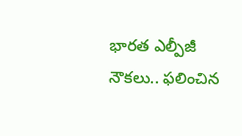భారత ఎల్పీజీ నౌకలు.. ఫలించిన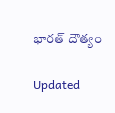భారత్ దౌత్యం

Updated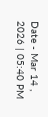Date - Mar 14 , 2026 | 05:40 PM